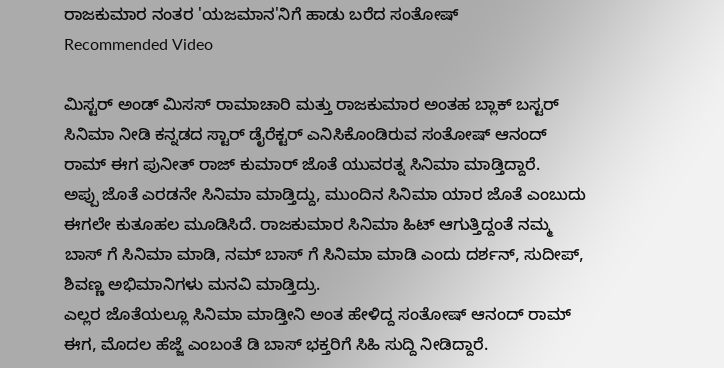ರಾಜಕುಮಾರ ನಂತರ 'ಯಜಮಾನ'ನಿಗೆ ಹಾಡು ಬರೆದ ಸಂತೋಷ್
Recommended Video

ಮಿಸ್ಟರ್ ಅಂಡ್ ಮಿಸಸ್ ರಾಮಾಚಾರಿ ಮತ್ತು ರಾಜಕುಮಾರ ಅಂತಹ ಬ್ಲಾಕ್ ಬಸ್ಟರ್ ಸಿನಿಮಾ ನೀಡಿ ಕನ್ನಡದ ಸ್ಟಾರ್ ಡೈರೆಕ್ಟರ್ ಎನಿಸಿಕೊಂಡಿರುವ ಸಂತೋಷ್ ಆನಂದ್ ರಾಮ್ ಈಗ ಪುನೀತ್ ರಾಜ್ ಕುಮಾರ್ ಜೊತೆ ಯುವರತ್ನ ಸಿನಿಮಾ ಮಾಡ್ತಿದ್ದಾರೆ.
ಅಪ್ಪು ಜೊತೆ ಎರಡನೇ ಸಿನಿಮಾ ಮಾಡ್ತಿದ್ದು, ಮುಂದಿನ ಸಿನಿಮಾ ಯಾರ ಜೊತೆ ಎಂಬುದು ಈಗಲೇ ಕುತೂಹಲ ಮೂಡಿಸಿದೆ. ರಾಜಕುಮಾರ ಸಿನಿಮಾ ಹಿಟ್ ಆಗುತ್ತಿದ್ದಂತೆ ನಮ್ಮ ಬಾಸ್ ಗೆ ಸಿನಿಮಾ ಮಾಡಿ, ನಮ್ ಬಾಸ್ ಗೆ ಸಿನಿಮಾ ಮಾಡಿ ಎಂದು ದರ್ಶನ್, ಸುದೀಪ್, ಶಿವಣ್ಣ ಅಭಿಮಾನಿಗಳು ಮನವಿ ಮಾಡ್ತಿದ್ರು.
ಎಲ್ಲರ ಜೊತೆಯಲ್ಲೂ ಸಿನಿಮಾ ಮಾಡ್ತೀನಿ ಅಂತ ಹೇಳಿದ್ದ ಸಂತೋಷ್ ಆನಂದ್ ರಾಮ್ ಈಗ, ಮೊದಲ ಹೆಜ್ಜೆ ಎಂಬಂತೆ ಡಿ ಬಾಸ್ ಭಕ್ತರಿಗೆ ಸಿಹಿ ಸುದ್ದಿ ನೀಡಿದ್ದಾರೆ.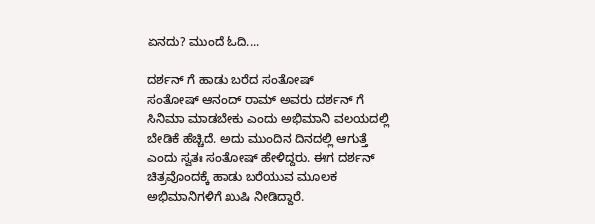ಏನದು? ಮುಂದೆ ಓದಿ....

ದರ್ಶನ್ ಗೆ ಹಾಡು ಬರೆದ ಸಂತೋಷ್
ಸಂತೋಷ್ ಆನಂದ್ ರಾಮ್ ಅವರು ದರ್ಶನ್ ಗೆ ಸಿನಿಮಾ ಮಾಡಬೇಕು ಎಂದು ಅಭಿಮಾನಿ ವಲಯದಲ್ಲಿ ಬೇಡಿಕೆ ಹೆಚ್ಚಿದೆ. ಅದು ಮುಂದಿನ ದಿನದಲ್ಲಿ ಆಗುತ್ತೆ ಎಂದು ಸ್ವತಃ ಸಂತೋಷ್ ಹೇಳಿದ್ದರು. ಈಗ ದರ್ಶನ್ ಚಿತ್ರವೊಂದಕ್ಕೆ ಹಾಡು ಬರೆಯುವ ಮೂಲಕ ಅಭಿಮಾನಿಗಳಿಗೆ ಖುಷಿ ನೀಡಿದ್ದಾರೆ.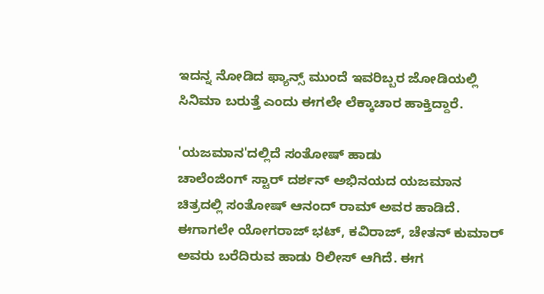ಇದನ್ನ ನೋಡಿದ ಫ್ಯಾನ್ಸ್ ಮುಂದೆ ಇವರಿಬ್ಬರ ಜೋಡಿಯಲ್ಲಿ ಸಿನಿಮಾ ಬರುತ್ತೆ ಎಂದು ಈಗಲೇ ಲೆಕ್ಕಾಚಾರ ಹಾಕ್ತಿದ್ದಾರೆ.

'ಯಜಮಾನ'ದಲ್ಲಿದೆ ಸಂತೋಷ್ ಹಾಡು
ಚಾಲೆಂಜಿಂಗ್ ಸ್ಟಾರ್ ದರ್ಶನ್ ಅಭಿನಯದ ಯಜಮಾನ ಚಿತ್ರದಲ್ಲಿ ಸಂತೋಷ್ ಆನಂದ್ ರಾಮ್ ಅವರ ಹಾಡಿದೆ. ಈಗಾಗಲೇ ಯೋಗರಾಜ್ ಭಟ್, ಕವಿರಾಜ್, ಚೇತನ್ ಕುಮಾರ್ ಅವರು ಬರೆದಿರುವ ಹಾಡು ರಿಲೀಸ್ ಆಗಿದೆ. ಈಗ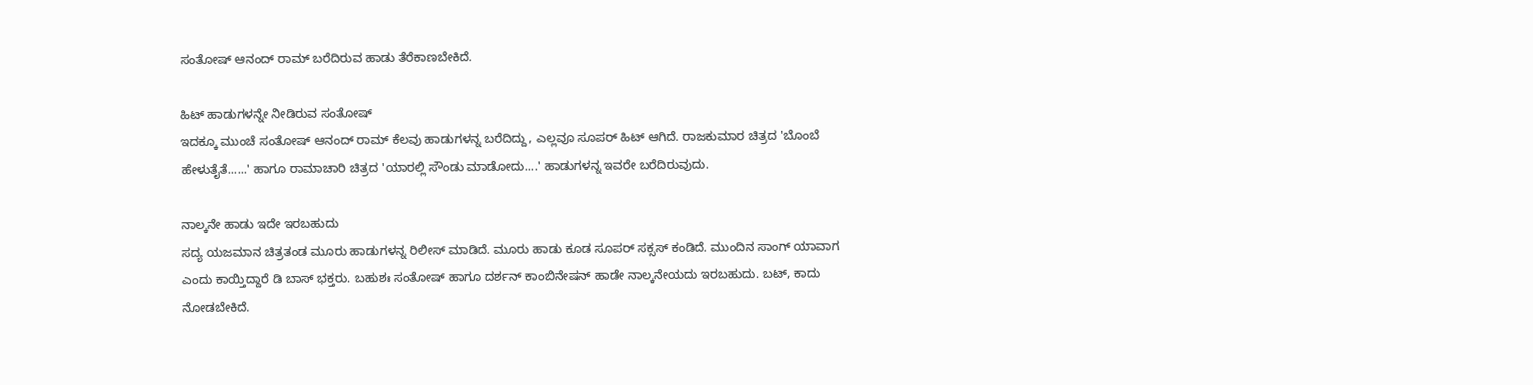ಸಂತೋಷ್ ಆನಂದ್ ರಾಮ್ ಬರೆದಿರುವ ಹಾಡು ತೆರೆಕಾಣಬೇಕಿದೆ.

ಹಿಟ್ ಹಾಡುಗಳನ್ನೇ ನೀಡಿರುವ ಸಂತೋಷ್
ಇದಕ್ಕೂ ಮುಂಚೆ ಸಂತೋಷ್ ಆನಂದ್ ರಾಮ್ ಕೆಲವು ಹಾಡುಗಳನ್ನ ಬರೆದಿದ್ದು, ಎಲ್ಲವೂ ಸೂಪರ್ ಹಿಟ್ ಆಗಿದೆ. ರಾಜಕುಮಾರ ಚಿತ್ರದ 'ಬೊಂಬೆ ಹೇಳುತೈತೆ......' ಹಾಗೂ ರಾಮಾಚಾರಿ ಚಿತ್ರದ 'ಯಾರಲ್ಲಿ ಸೌಂಡು ಮಾಡೋದು....' ಹಾಡುಗಳನ್ನ ಇವರೇ ಬರೆದಿರುವುದು.

ನಾಲ್ಕನೇ ಹಾಡು ಇದೇ ಇರಬಹುದು
ಸದ್ಯ ಯಜಮಾನ ಚಿತ್ರತಂಡ ಮೂರು ಹಾಡುಗಳನ್ನ ರಿಲೀಸ್ ಮಾಡಿದೆ. ಮೂರು ಹಾಡು ಕೂಡ ಸೂಪರ್ ಸಕ್ಸಸ್ ಕಂಡಿದೆ. ಮುಂದಿನ ಸಾಂಗ್ ಯಾವಾಗ ಎಂದು ಕಾಯ್ತಿದ್ದಾರೆ ಡಿ ಬಾಸ್ ಭಕ್ತರು. ಬಹುಶಃ ಸಂತೋಷ್ ಹಾಗೂ ದರ್ಶನ್ ಕಾಂಬಿನೇಷನ್ ಹಾಡೇ ನಾಲ್ಕನೇಯದು ಇರಬಹುದು. ಬಟ್, ಕಾದು ನೋಡಬೇಕಿದೆ.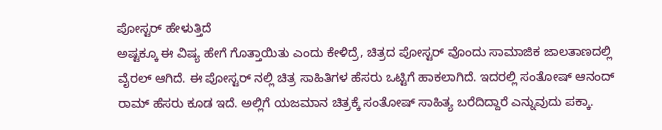ಪೋಸ್ಟರ್ ಹೇಳುತ್ತಿದೆ
ಅಷ್ಟಕ್ಕೂ ಈ ವಿಷ್ಯ ಹೇಗೆ ಗೊತ್ತಾಯಿತು ಎಂದು ಕೇಳಿದ್ರೆ, ಚಿತ್ರದ ಪೋಸ್ಟರ್ ವೊಂದು ಸಾಮಾಜಿಕ ಜಾಲತಾಣದಲ್ಲಿ ವೈರಲ್ ಆಗಿದೆ. ಈ ಪೋಸ್ಟರ್ ನಲ್ಲಿ ಚಿತ್ರ ಸಾಹಿತಿಗಳ ಹೆಸರು ಒಟ್ಟಿಗೆ ಹಾಕಲಾಗಿದೆ. ಇದರಲ್ಲಿ ಸಂತೋಷ್ ಆನಂದ್ ರಾಮ್ ಹೆಸರು ಕೂಡ ಇದೆ. ಅಲ್ಲಿಗೆ ಯಜಮಾನ ಚಿತ್ರಕ್ಕೆ ಸಂತೋಷ್ ಸಾಹಿತ್ಯ ಬರೆದಿದ್ದಾರೆ ಎನ್ನುವುದು ಪಕ್ಕಾ.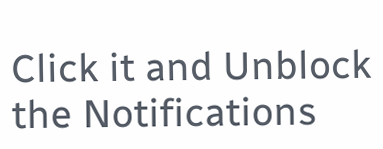Click it and Unblock the Notifications